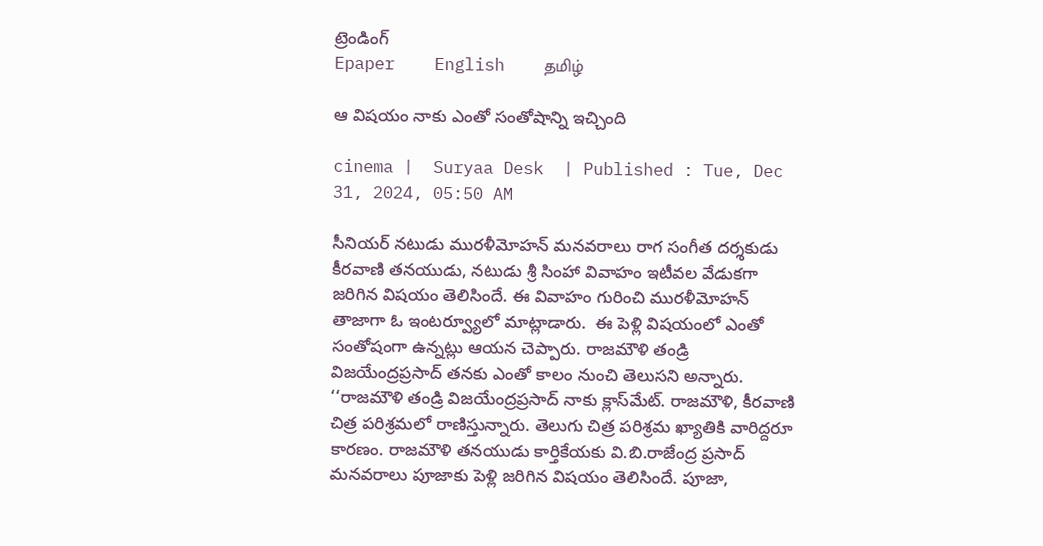ట్రెండింగ్
Epaper    English    தமிழ்

ఆ విషయం నాకు ఎంతో సంతోషాన్ని ఇచ్చింది

cinema |  Suryaa Desk  | Published : Tue, Dec 31, 2024, 05:50 AM

సీనియర్‌ నటుడు మురళీమోహన్‌ మనవరాలు రాగ సంగీత దర్శకుడు కీరవాణి తనయుడు, నటుడు శ్రీ సింహా వివాహం ఇటీవల వేడుకగా జరిగిన విషయం తెలిసిందే. ఈ వివాహం గురించి మురళీమోహన్‌ తాజాగా ఓ ఇంటర్వ్యూలో మాట్లాడారు.  ఈ పెళ్లి విషయంలో ఎంతో సంతోషంగా ఉన్నట్లు ఆయన చెప్పారు. రాజమౌళి తండ్రి విజయేంద్రప్రసాద్‌ తనకు ఎంతో కాలం నుంచి తెలుసని అన్నారు. ‘‘రాజమౌళి తండ్రి విజయేంద్రప్రసాద్‌ నాకు క్లాస్‌మేట్‌. రాజమౌళి, కీరవాణి చిత్ర పరిశ్రమలో రాణిస్తున్నారు. తెలుగు చిత్ర పరిశ్రమ ఖ్యాతికి వారిద్దరూ కారణం. రాజమౌళి తనయుడు కార్తికేయకు వి.బి.రాజేంద్ర ప్రసాద్‌ మనవరాలు పూజాకు పెళ్లి జరిగిన విషయం తెలిసిందే. పూజా,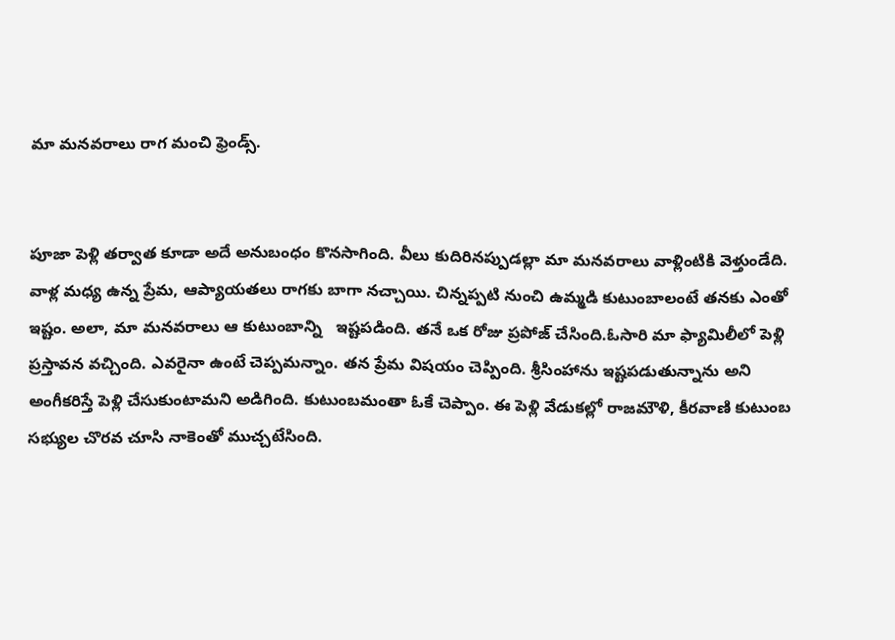మా మనవరాలు రాగ మంచి ఫ్రెండ్స్‌.


పూజా పెళ్లి తర్వాత కూడా అదే అనుబంధం కొనసాగింది. వీలు కుదిరినప్పుడల్లా మా మనవరాలు వాళ్లింటికి వెళ్తుండేది. వాళ్ల మధ్య ఉన్న ప్రేమ, ఆప్యాయతలు రాగకు బాగా నచ్చాయి. చిన్నప్పటి నుంచి ఉమ్మడి కుటుంబాలంటే తనకు ఎంతో ఇష్టం. అలా, మా మనవరాలు ఆ కుటుంబాన్ని   ఇష్టపడింది. తనే ఒక రోజు ప్రపోజ్‌ చేసింది.ఓసారి మా ఫ్యామిలీలో పెళ్లి ప్రస్తావన వచ్చింది. ఎవరైనా ఉంటే చెప్పమన్నాం. తన ప్రేమ విషయం చెప్పింది. శ్రీసింహాను ఇష్టపడుతున్నాను అని  అంగీకరిస్తే పెళ్లి చేసుకుంటామని అడిగింది. కుటుంబమంతా ఓకే చెప్పాం. ఈ పెళ్లి వేడుకల్లో రాజమౌళి, కీరవాణి కుటుంబ సభ్యుల చొరవ చూసి నాకెంతో ముచ్చటేసింది.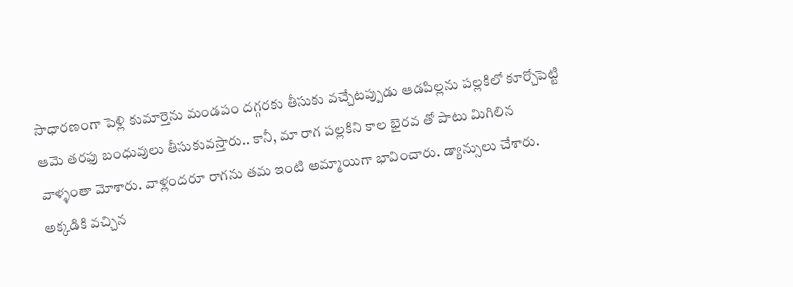సాధారణంగా పెళ్లి కుమార్తెను మండపం దగ్గరకు తీసుకు వచ్చేటప్పుడు ఆడపిల్లను పల్లకిలో కూర్చోపెట్టి ఆమె తరఫు బంధువులు తీసుకువస్తారు.. కానీ, మా రాగ పల్లకిని కాల భైరవ తో పాటు మిగిలిన వాళ్ళంతా మోశారు. వాళ్లందరూ రాగను తమ ఇంటి అమ్మాయిగా భావించారు. డ్యాన్సులు చేశారు. అక్కడికి వచ్చిన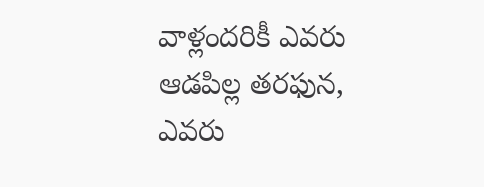వాళ్లందరికీ ఎవరు ఆడపిల్ల తరఫున, ఎవరు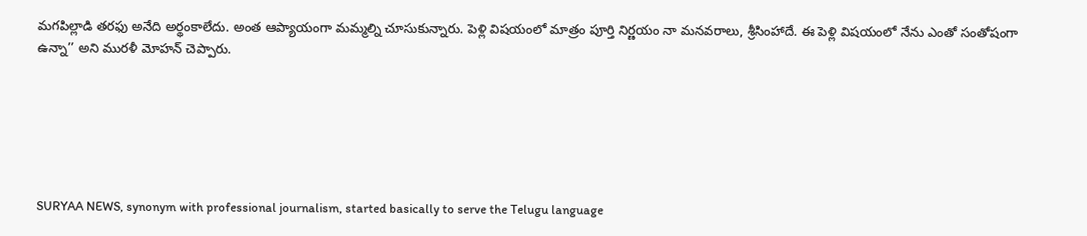మగపిల్లాడి తరఫు అనేది అర్థంకాలేదు. అంత ఆప్యాయంగా మమ్మల్ని చూసుకున్నారు. పెళ్లి విషయంలో మాత్రం పూర్తి నిర్ణయం నా మనవరాలు, శ్రీసింహాదే. ఈ పెళ్లి విషయంలో నేను ఎంతో సంతోషంగా ఉన్నా’’ అని మురళీ మోహన్‌ చెప్పారు.






SURYAA NEWS, synonym with professional journalism, started basically to serve the Telugu language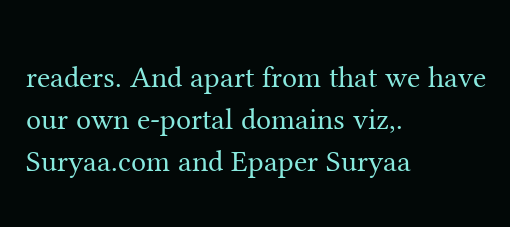readers. And apart from that we have our own e-portal domains viz,. Suryaa.com and Epaper Suryaa